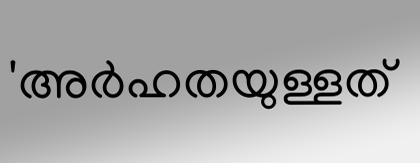'അർഹതയുള്ളത്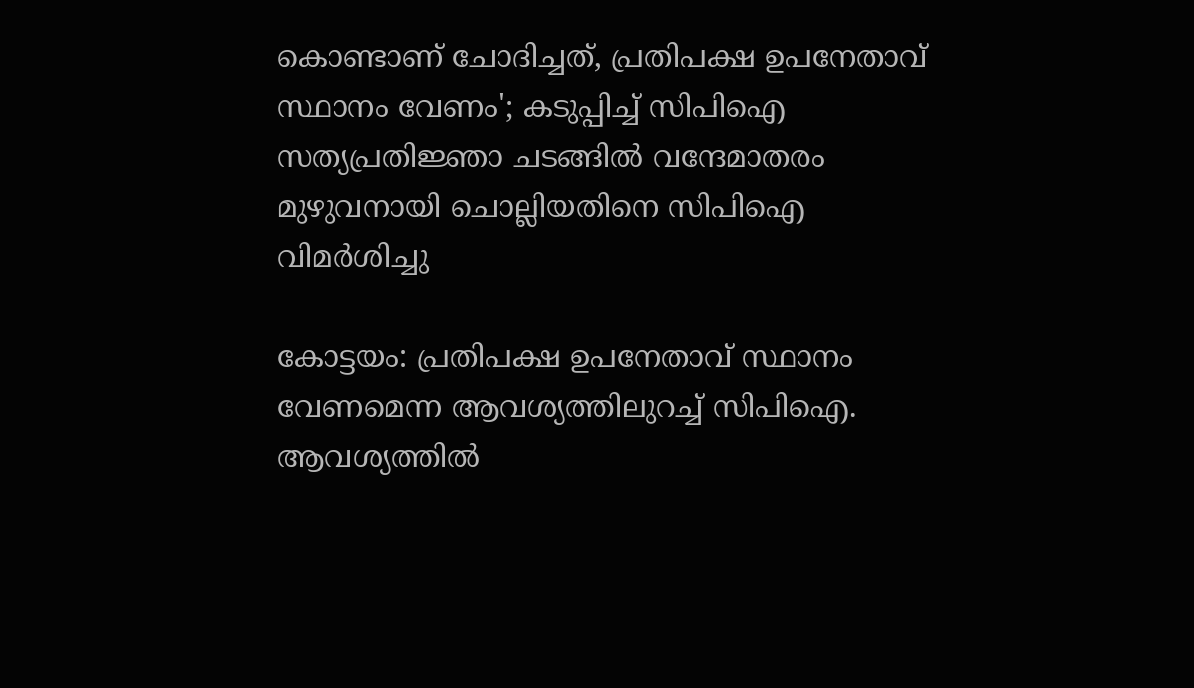കൊണ്ടാണ് ചോദിച്ചത്, പ്രതിപക്ഷ ഉപനേതാവ് സ്ഥാനം വേണം'; കടുപ്പിച്ച് സിപിഐ
സത്യപ്രതിജ്ഞാ ചടങ്ങിൽ വന്ദേമാതരം മുഴുവനായി ചൊല്ലിയതിനെ സിപിഐ വിമർശിച്ചു

കോട്ടയം: പ്രതിപക്ഷ ഉപനേതാവ് സ്ഥാനം വേണമെന്ന ആവശ്യത്തിലുറച്ച് സിപിഐ. ആവശ്യത്തിൽ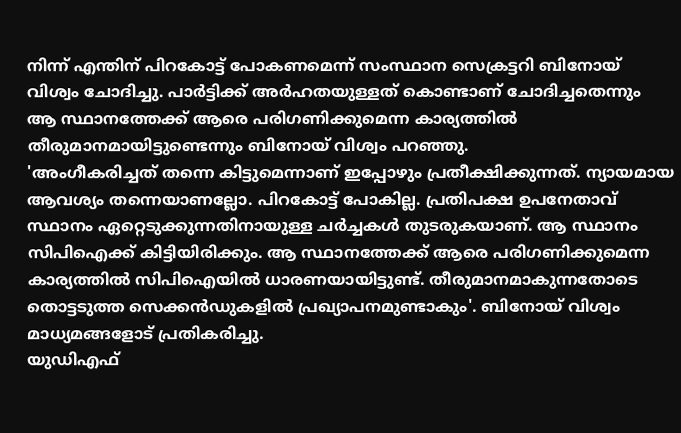നിന്ന് എന്തിന് പിറകോട്ട് പോകണമെന്ന് സംസ്ഥാന സെക്രട്ടറി ബിനോയ് വിശ്വം ചോദിച്ചു. പാർട്ടിക്ക് അർഹതയുള്ളത് കൊണ്ടാണ് ചോദിച്ചതെന്നും ആ സ്ഥാനത്തേക്ക് ആരെ പരിഗണിക്കുമെന്ന കാര്യത്തിൽ തീരുമാനമായിട്ടുണ്ടെന്നും ബിനോയ് വിശ്വം പറഞ്ഞു.
'അംഗീകരിച്ചത് തന്നെ കിട്ടുമെന്നാണ് ഇപ്പോഴും പ്രതീക്ഷിക്കുന്നത്. ന്യായമായ ആവശ്യം തന്നെയാണല്ലോ. പിറകോട്ട് പോകില്ല. പ്രതിപക്ഷ ഉപനേതാവ് സ്ഥാനം ഏറ്റെടുക്കുന്നതിനായുള്ള ചർച്ചകൾ തുടരുകയാണ്. ആ സ്ഥാനം സിപിഐക്ക് കിട്ടിയിരിക്കും. ആ സ്ഥാനത്തേക്ക് ആരെ പരിഗണിക്കുമെന്ന കാര്യത്തിൽ സിപിഐയിൽ ധാരണയായിട്ടുണ്ട്. തീരുമാനമാകുന്നതോടെ തൊട്ടടുത്ത സെക്കൻഡുകളിൽ പ്രഖ്യാപനമുണ്ടാകും'. ബിനോയ് വിശ്വം മാധ്യമങ്ങളോട് പ്രതികരിച്ചു.
യുഡിഎഫ്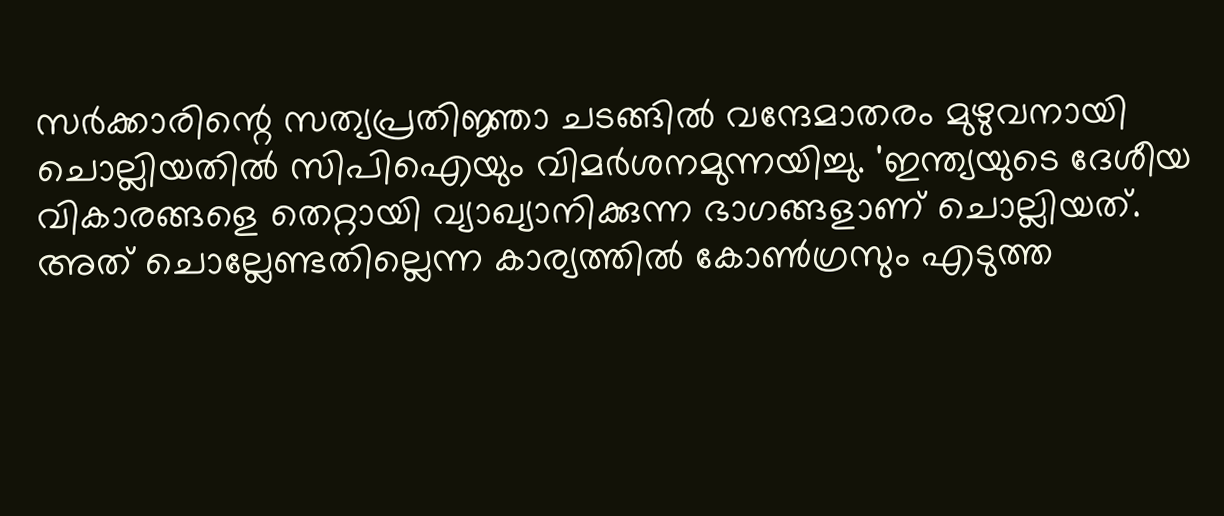സർക്കാരിന്റെ സത്യപ്രതിജ്ഞാ ചടങ്ങിൽ വന്ദേമാതരം മുഴുവനായി ചൊല്ലിയതിൽ സിപിഐയും വിമർശനമുന്നയിച്ചു. 'ഇന്ത്യയുടെ ദേശീയ വികാരങ്ങളെ തെറ്റായി വ്യാഖ്യാനിക്കുന്ന ഭാഗങ്ങളാണ് ചൊല്ലിയത്. അത് ചൊല്ലേണ്ടതില്ലെന്ന കാര്യത്തിൽ കോൺഗ്രസും എടുത്ത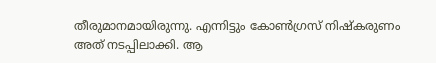തീരുമാനമായിരുന്നു. എന്നിട്ടും കോൺഗ്രസ് നിഷ്കരുണം അത് നടപ്പിലാക്കി. ആ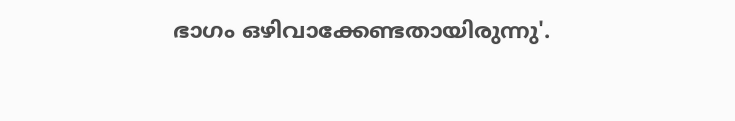ഭാഗം ഒഴിവാക്കേണ്ടതായിരുന്നു'.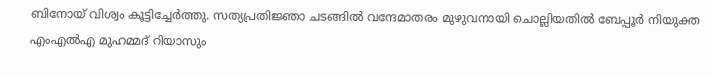ബിനോയ് വിശ്വം കൂട്ടിച്ചേർത്തു. സത്യപ്രതിജ്ഞാ ചടങ്ങിൽ വന്ദേമാതരം മുഴുവനായി ചൊല്ലിയതിൽ ബേപ്പൂർ നിയുക്ത എംഎൽഎ മുഹമ്മദ് റിയാസും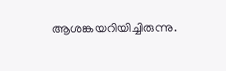ആശങ്കയറിയിച്ചിരുന്നു.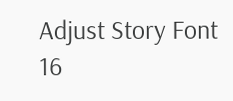Adjust Story Font
16